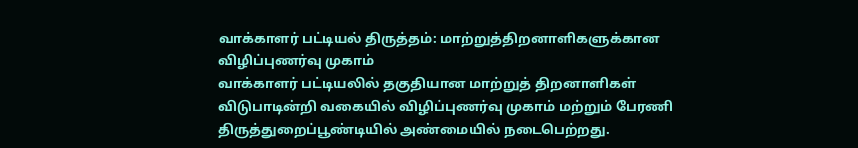வாக்காளர் பட்டியல் திருத்தம்: மாற்றுத்திறனாளிகளுக்கான விழிப்புணர்வு முகாம்
வாக்காளர் பட்டியலில் தகுதியான மாற்றுத் திறனாளிகள் விடுபாடின்றி வகையில் விழிப்புணர்வு முகாம் மற்றும் பேரணி திருத்துறைப்பூண்டியில் அண்மையில் நடைபெற்றது.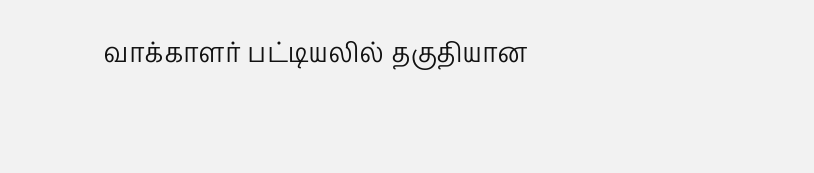வாக்காளர் பட்டியலில் தகுதியான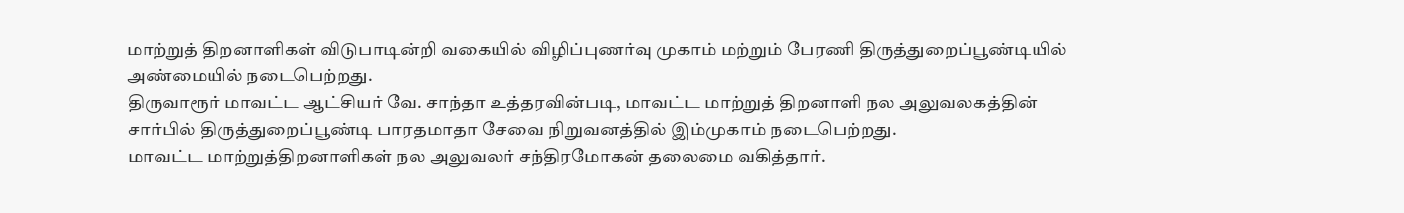மாற்றுத் திறனாளிகள் விடுபாடின்றி வகையில் விழிப்புணர்வு முகாம் மற்றும் பேரணி திருத்துறைப்பூண்டியில் அண்மையில் நடைபெற்றது.
திருவாரூர் மாவட்ட ஆட்சியர் வே. சாந்தா உத்தரவின்படி, மாவட்ட மாற்றுத் திறனாளி நல அலுவலகத்தின் சார்பில் திருத்துறைப்பூண்டி பாரதமாதா சேவை நிறுவனத்தில் இம்முகாம் நடைபெற்றது.
மாவட்ட மாற்றுத்திறனாளிகள் நல அலுவலர் சந்திரமோகன் தலைமை வகித்தார்.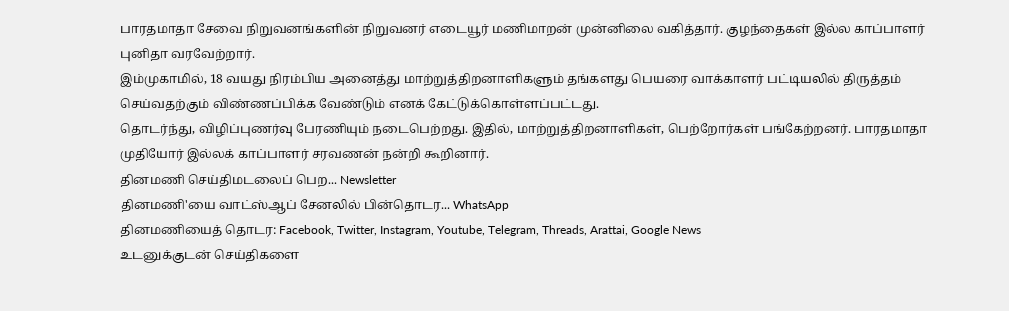பாரதமாதா சேவை நிறுவனங்களின் நிறுவனர் எடையூர் மணிமாறன் முன்னிலை வகித்தார். குழந்தைகள் இல்ல காப்பாளர் புனிதா வரவேற்றார்.
இம்முகாமில், 18 வயது நிரம்பிய அனைத்து மாற்றுத்திறனாளிகளும் தங்களது பெயரை வாக்காளர் பட்டியலில் திருத்தம் செய்வதற்கும் விண்ணப்பிக்க வேண்டும் எனக் கேட்டுக்கொள்ளப்பட்டது.
தொடர்ந்து, விழிப்புணர்வு பேரணியும் நடைபெற்றது. இதில், மாற்றுத்திறனாளிகள், பெற்றோர்கள் பங்கேற்றனர். பாரதமாதா முதியோர் இல்லக் காப்பாளர் சரவணன் நன்றி கூறினார்.
தினமணி செய்திமடலைப் பெற... Newsletter
தினமணி'யை வாட்ஸ்ஆப் சேனலில் பின்தொடர... WhatsApp
தினமணியைத் தொடர: Facebook, Twitter, Instagram, Youtube, Telegram, Threads, Arattai, Google News
உடனுக்குடன் செய்திகளை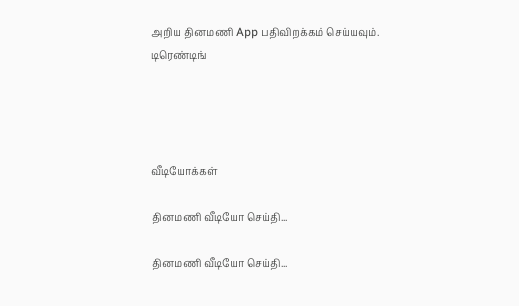அறிய தினமணி App பதிவிறக்கம் செய்யவும்.
டிரெண்டிங்




வீடியோக்கள்

தினமணி வீடியோ செய்தி...

தினமணி வீடியோ செய்தி...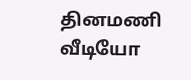தினமணி வீடியோ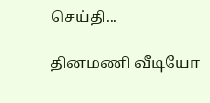செய்தி...

தினமணி வீடியோ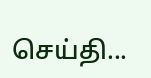செய்தி...